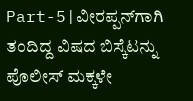Part-5|ವೀರಪ್ಪನ್‌ಗಾಗಿ ತಂದಿದ್ದ ವಿಷದ ಬಿಸ್ಕೆಟನ್ನು ಪೊಲೀಸ್ ಮಕ್ಕಳೇ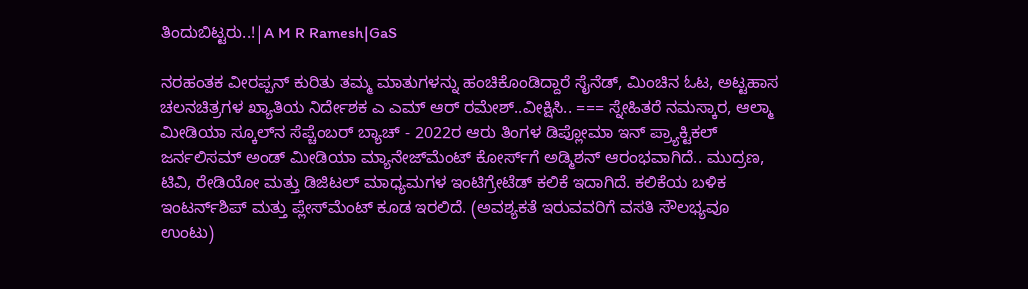ತಿಂದುಬಿಟ್ಟರು..!|A M R Ramesh|GaS

ನರಹಂತಕ ವೀರಪ್ಪನ್‌ ಕುರಿತು ತಮ್ಮ ಮಾತುಗಳನ್ನು ಹಂಚಿಕೊಂಡಿದ್ದಾರೆ ಸೈನೆಡ್‌, ಮಿಂಚಿನ ಓಟ, ಅಟ್ಟಹಾಸ ಚಲನಚಿತ್ರಗಳ ಖ್ಯಾತಿಯ ನಿರ್ದೇಶಕ ಎ ಎಮ್‌ ಆರ್‌ ರಮೇಶ್..ವೀಕ್ಷಿಸಿ.. === ಸ್ನೇಹಿತರೆ ನಮಸ್ಕಾರ, ಆಲ್ಮಾ ಮೀಡಿಯಾ ಸ್ಕೂಲ್‌ನ ಸೆಪ್ಚೆಂಬರ್ ಬ್ಯಾಚ್ - 2022ರ ಆರು ತಿಂಗಳ ಡಿಪ್ಲೋಮಾ ಇನ್‌ ಪ್ರ್ಯಾಕ್ಟಿಕಲ್‌ ಜರ್ನಲಿಸಮ್‌ ಅಂಡ್‌ ಮೀಡಿಯಾ ಮ್ಯಾನೇಜ್‌ಮೆಂಟ್‌ ಕೋರ್ಸ್‌ಗೆ ಅಡ್ಮಿಶನ್ ಆರಂಭವಾಗಿದೆ.. ಮುದ್ರಣ, ಟಿವಿ, ರೇಡಿಯೋ ಮತ್ತು ಡಿಜಿಟಲ್‌ ಮಾಧ್ಯಮಗಳ ಇಂಟಿಗ್ರೇಟೆಡ್‌ ಕಲಿಕೆ ಇದಾಗಿದೆ. ಕಲಿಕೆಯ ಬಳಿಕ ಇಂಟರ್ನ್‌ಶಿಪ್‌ ಮತ್ತು ಪ್ಲೇಸ್‌ಮೆಂಟ್‌ ಕೂಡ ಇರಲಿದೆ. (ಅವಶ್ಯಕತೆ ಇರುವವರಿಗೆ ವಸತಿ ಸೌಲಭ್ಯವೂ ಉಂಟು)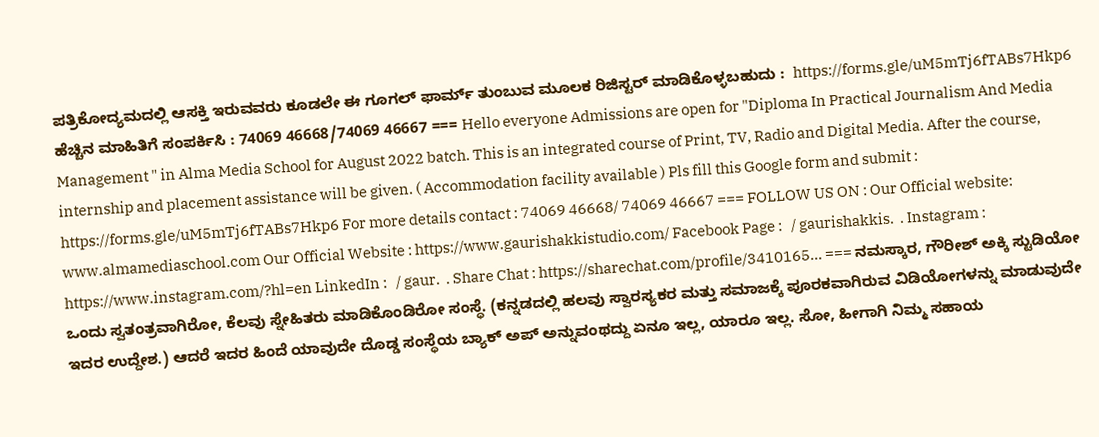ಪತ್ರಿಕೋದ್ಯಮದಲ್ಲಿ ಆಸಕ್ತಿ ಇರುವವರು ಕೂಡಲೇ ಈ ಗೂಗಲ್‌ ಫಾರ್ಮ್‌ ತುಂಬುವ ಮೂಲಕ ರಿಜಿಸ್ಟರ್‌ ಮಾಡಿಕೊಳ್ಳಬಹುದು :  https://forms.gle/uM5mTj6fTABs7Hkp6 ಹೆಚ್ಚಿನ ಮಾಹಿತಿಗೆ ಸಂಪರ್ಕಿಸಿ : 74069 46668/74069 46667 === Hello everyone Admissions are open for "Diploma In Practical Journalism And Media Management " in Alma Media School for August 2022 batch. This is an integrated course of Print, TV, Radio and Digital Media. After the course, internship and placement assistance will be given. ( Accommodation facility available ) Pls fill this Google form and submit : https://forms.gle/uM5mTj6fTABs7Hkp6 For more details contact : 74069 46668/ 74069 46667 === FOLLOW US ON : Our Official website: www.almamediaschool.com Our Official Website : https://www.gaurishakkistudio.com/ Facebook Page :   / gaurishakkis.  . Instagram : https://www.instagram.com/?hl=en LinkedIn :   / gaur.  . Share Chat : https://sharechat.com/profile/3410165... === ನಮಸ್ಕಾರ, ಗೌರೀಶ್ ಅಕ್ಕಿ ಸ್ಟುಡಿಯೋ ಒಂದು ಸ್ವತಂತ್ರವಾಗಿರೋ, ಕೆಲವು ಸ್ನೇಹಿತರು ಮಾಡಿಕೊಂಡಿರೋ ಸಂಸ್ಥೆ. (ಕನ್ನಡದಲ್ಲಿ ಹಲವು ಸ್ವಾರಸ್ಯಕರ ಮತ್ತು ಸಮಾಜಕ್ಕೆ ಪೂರಕವಾಗಿರುವ ವಿಡಿಯೋಗಳನ್ನು ಮಾಡುವುದೇ ಇದರ ಉದ್ದೇಶ.) ಆದರೆ ಇದರ ಹಿಂದೆ ಯಾವುದೇ ದೊಡ್ಡ ಸಂಸ್ಥೆಯ ಬ್ಯಾಕ್ ಅಪ್ ಅನ್ನುವಂಥದ್ದು ಏನೂ ಇಲ್ಲ, ಯಾರೂ ಇಲ್ಲ. ಸೋ, ಹೀಗಾಗಿ ನಿಮ್ಮ ಸಹಾಯ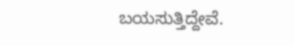ಬಯಸುತ್ತಿದ್ದೇವೆ.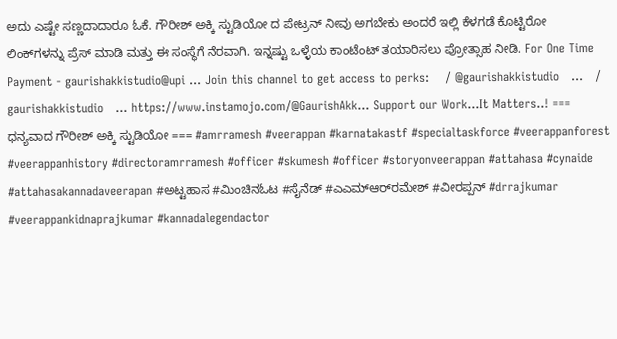ಅದು ಎಷ್ಟೇ ಸಣ್ಣದಾದಾರೂ ಓಕೆ. ಗೌರೀಶ್ ಅಕ್ಕಿ ಸ್ಟುಡಿಯೋ ದ ಪೇಟ್ರನ್ ನೀವು ಅಗಬೇಕು ಅಂದರೆ ಇಲ್ಲಿ ಕೆಳಗಡೆ ಕೊಟ್ಟಿರೋ ಲಿಂಕ್‌ಗಳನ್ನು ಪ್ರೆಸ್ ಮಾಡಿ ಮತ್ತು ಈ ಸಂಸ್ಥೆಗೆ ನೆರವಾಗಿ. ಇನ್ನಷ್ಟು ಒಳ್ಳೆಯ ಕಾಂಟೆಂಟ್ ತಯಾರಿಸಲು ಪ್ರೋತ್ಸಾಹ ನೀಡಿ. For One Time Payment - gaurishakkistudio@upi ... Join this channel to get access to perks:    / @gaurishakkistudio   ...   / gaurishakkistudio   ... https://www.instamojo.com/@GaurishAkk... Support our Work...It Matters..! === ಧನ್ಯವಾದ ಗೌರೀಶ್ ಅಕ್ಕಿ ಸ್ಟುಡಿಯೋ === #amrramesh #veerappan #karnatakastf #specialtaskforce #veerappanforest #veerappanhistory #directoramrramesh #officer #skumesh #officer #storyonveerappan #attahasa #cynaide #attahasakannadaveerapan #ಅಟ್ಟಹಾಸ #ಮಿಂಚಿನಓಟ #ಸೈನೆಡ್‌ #ಎಎಮ್‌ಆರ್‌ರಮೇಶ್‌ #ವೀರಪ್ಪನ್‌ #drrajkumar #veerappankidnaprajkumar #kannadalegendactor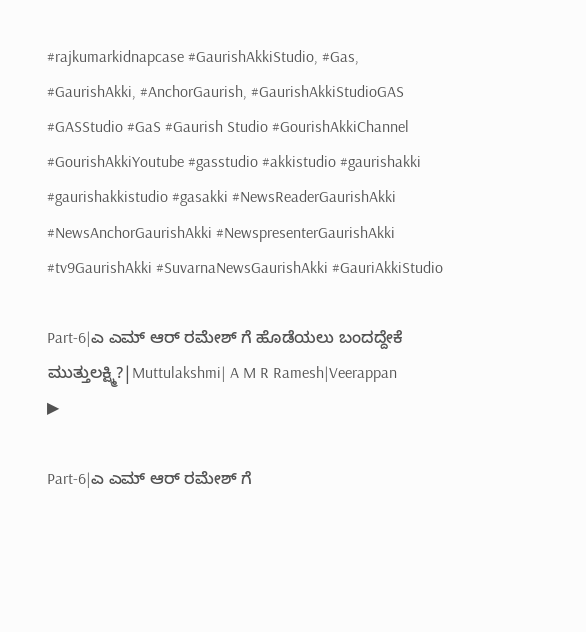#rajkumarkidnapcase #GaurishAkkiStudio, #Gas, #GaurishAkki, #AnchorGaurish, #GaurishAkkiStudioGAS #GASStudio #GaS #Gaurish Studio #GourishAkkiChannel #GourishAkkiYoutube #gasstudio #akkistudio #gaurishakki #gaurishakkistudio #gasakki #NewsReaderGaurishAkki #NewsAnchorGaurishAkki #NewspresenterGaurishAkki #tv9GaurishAkki #SuvarnaNewsGaurishAkki #GauriAkkiStudio

Part-6|ಎ ಎಮ್ ಆರ್ ರಮೇಶ್ ಗೆ ಹೊಡೆಯಲು ಬಂದದ್ದೇಕೆ ಮುತ್ತುಲಕ್ಷ್ಮಿ?|Muttulakshmi| A M R Ramesh|Veerappan
▶

Part-6|ಎ ಎಮ್ ಆರ್ ರಮೇಶ್ ಗೆ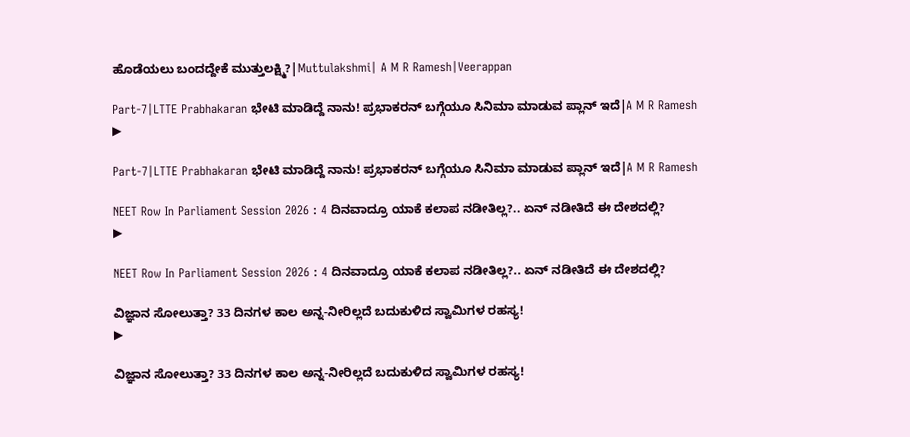ಹೊಡೆಯಲು ಬಂದದ್ದೇಕೆ ಮುತ್ತುಲಕ್ಷ್ಮಿ?|Muttulakshmi| A M R Ramesh|Veerappan

Part-7|LTTE Prabhakaran ಭೇಟಿ ಮಾಡಿದ್ದೆ ನಾನು! ಪ್ರಭಾಕರನ್‌ ಬಗ್ಗೆಯೂ ಸಿನಿಮಾ ಮಾಡುವ ಪ್ಲಾನ್‌ ಇದೆ|A M R Ramesh
▶

Part-7|LTTE Prabhakaran ಭೇಟಿ ಮಾಡಿದ್ದೆ ನಾನು! ಪ್ರಭಾಕರನ್‌ ಬಗ್ಗೆಯೂ ಸಿನಿಮಾ ಮಾಡುವ ಪ್ಲಾನ್‌ ಇದೆ|A M R Ramesh

NEET Row In Parliament Session 2026 : 4 ದಿನವಾದ್ರೂ ಯಾಕೆ ಕಲಾಪ ನಡೀತಿಲ್ಲ?.. ಏನ್ ನಡೀತಿದೆ ಈ ದೇಶದಲ್ಲಿ?
▶

NEET Row In Parliament Session 2026 : 4 ದಿನವಾದ್ರೂ ಯಾಕೆ ಕಲಾಪ ನಡೀತಿಲ್ಲ?.. ಏನ್ ನಡೀತಿದೆ ಈ ದೇಶದಲ್ಲಿ?

ವಿಜ್ಞಾನ ಸೋಲುತ್ತಾ? 33 ದಿನಗಳ ಕಾಲ ಅನ್ನ-ನೀರಿಲ್ಲದೆ ಬದುಕುಳಿದ ಸ್ವಾಮಿಗಳ ರಹಸ್ಯ!
▶

ವಿಜ್ಞಾನ ಸೋಲುತ್ತಾ? 33 ದಿನಗಳ ಕಾಲ ಅನ್ನ-ನೀರಿಲ್ಲದೆ ಬದುಕುಳಿದ ಸ್ವಾಮಿಗಳ ರಹಸ್ಯ!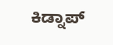ಕಿಡ್ನಾಪ್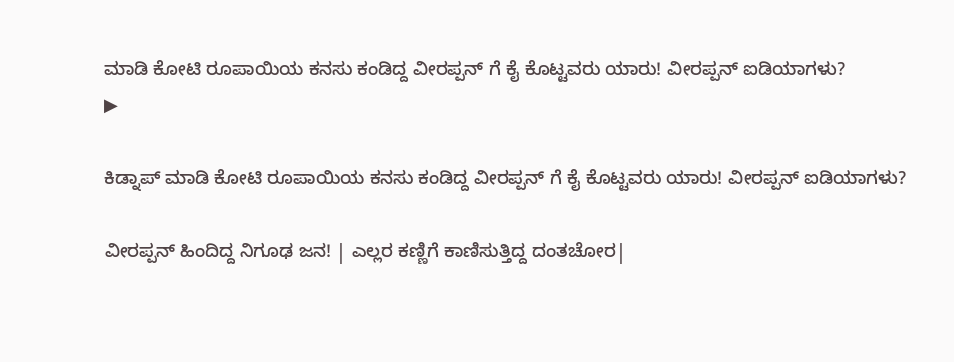ಮಾಡಿ ಕೋಟಿ ರೂಪಾಯಿಯ ಕನಸು ಕಂಡಿದ್ದ ವೀರಪ್ಪನ್ ಗೆ ಕೈ ಕೊಟ್ಟವರು ಯಾರು! ವೀರಪ್ಪನ್ ಐಡಿಯಾಗಳು?
▶

ಕಿಡ್ನಾಪ್ ಮಾಡಿ ಕೋಟಿ ರೂಪಾಯಿಯ ಕನಸು ಕಂಡಿದ್ದ ವೀರಪ್ಪನ್ ಗೆ ಕೈ ಕೊಟ್ಟವರು ಯಾರು! ವೀರಪ್ಪನ್ ಐಡಿಯಾಗಳು?

ವೀರಪ್ಪನ್ ಹಿಂದಿದ್ದ ನಿಗೂಢ ಜನ! | ಎಲ್ಲರ ಕಣ್ಣಿಗೆ ಕಾಣಿಸುತ್ತಿದ್ದ ದಂತಚೋರ|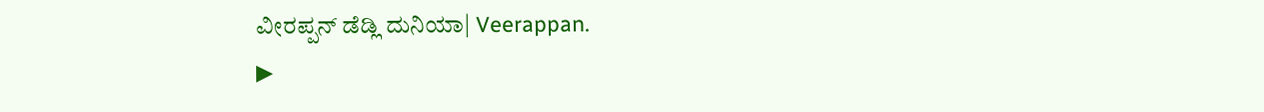ವೀರಪ್ಪನ್ ಡೆಡ್ಲಿ ದುನಿಯಾ| Veerappan.
▶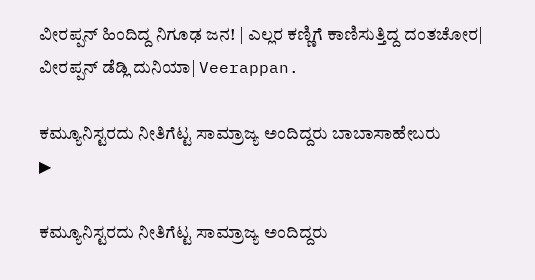ವೀರಪ್ಪನ್ ಹಿಂದಿದ್ದ ನಿಗೂಢ ಜನ! | ಎಲ್ಲರ ಕಣ್ಣಿಗೆ ಕಾಣಿಸುತ್ತಿದ್ದ ದಂತಚೋರ| ವೀರಪ್ಪನ್ ಡೆಡ್ಲಿ ದುನಿಯಾ| Veerappan.

ಕಮ್ಯೂನಿಸ್ಟರದು ನೀತಿಗೆಟ್ಟ ಸಾಮ್ರಾಜ್ಯ ಅಂದಿದ್ದರು ಬಾಬಾಸಾಹೇಬರು
▶

ಕಮ್ಯೂನಿಸ್ಟರದು ನೀತಿಗೆಟ್ಟ ಸಾಮ್ರಾಜ್ಯ ಅಂದಿದ್ದರು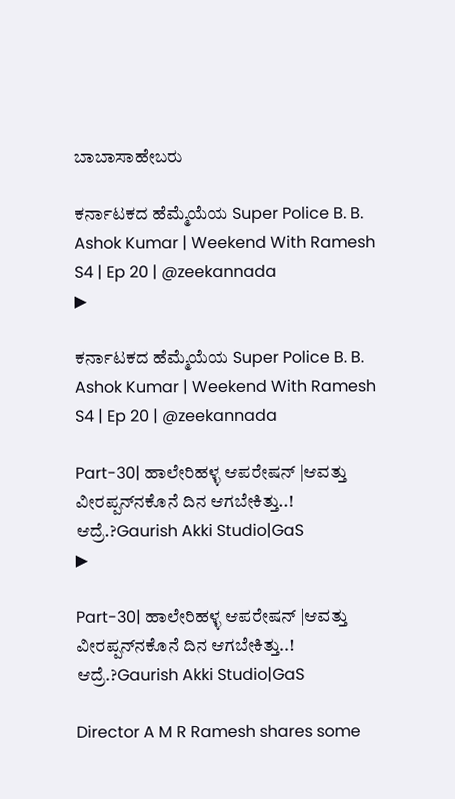ಬಾಬಾಸಾಹೇಬರು

ಕರ್ನಾಟಕದ ಹೆಮ್ಮೆಯೆಯ Super Police B. B. Ashok Kumar | Weekend With Ramesh S4 | Ep 20 | @zeekannada
▶

ಕರ್ನಾಟಕದ ಹೆಮ್ಮೆಯೆಯ Super Police B. B. Ashok Kumar | Weekend With Ramesh S4 | Ep 20 | @zeekannada

Part-30| ಹಾಲೇರಿಹಳ್ಳ ಆಪರೇಷನ್‌ |ಆವತ್ತು ವೀರಪ್ಪನ್‌ನಕೊನೆ ದಿನ ಆಗಬೇಕಿತ್ತು..! ಆದ್ರೆ.?Gaurish Akki Studio|GaS
▶

Part-30| ಹಾಲೇರಿಹಳ್ಳ ಆಪರೇಷನ್‌ |ಆವತ್ತು ವೀರಪ್ಪನ್‌ನಕೊನೆ ದಿನ ಆಗಬೇಕಿತ್ತು..! ಆದ್ರೆ.?Gaurish Akki Studio|GaS

Director A M R Ramesh shares some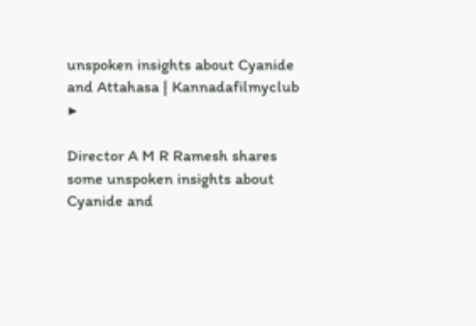unspoken insights about Cyanide and Attahasa | Kannadafilmyclub
▶

Director A M R Ramesh shares some unspoken insights about Cyanide and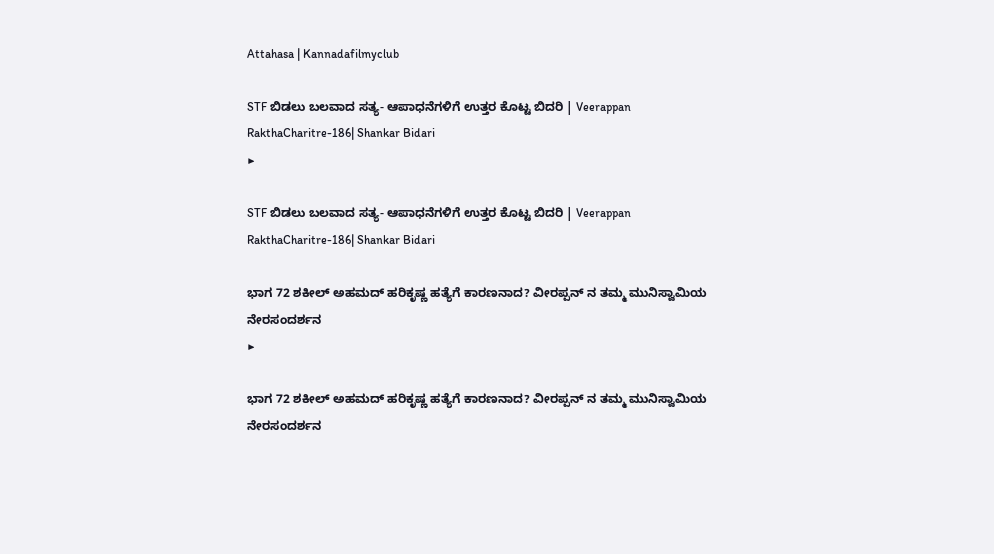Attahasa | Kannadafilmyclub

STF ಬಿಡಲು ಬಲವಾದ ಸತ್ಯ- ಆಪಾಧನೆಗಳಿಗೆ ಉತ್ತರ ಕೊಟ್ಟ ಬಿದರಿ | Veerappan RakthaCharitre-186| Shankar Bidari
▶

STF ಬಿಡಲು ಬಲವಾದ ಸತ್ಯ- ಆಪಾಧನೆಗಳಿಗೆ ಉತ್ತರ ಕೊಟ್ಟ ಬಿದರಿ | Veerappan RakthaCharitre-186| Shankar Bidari

ಭಾಗ 72 ಶಕೀಲ್ ಅಹಮದ್ ಹರಿಕೃಷ್ಣ ಹತ್ಯೆಗೆ ಕಾರಣನಾದ? ವೀರಪ್ಪನ್ ನ ತಮ್ಮ ಮುನಿಸ್ವಾಮಿಯ ನೇರಸಂದರ್ಶನ
▶

ಭಾಗ 72 ಶಕೀಲ್ ಅಹಮದ್ ಹರಿಕೃಷ್ಣ ಹತ್ಯೆಗೆ ಕಾರಣನಾದ? ವೀರಪ್ಪನ್ ನ ತಮ್ಮ ಮುನಿಸ್ವಾಮಿಯ ನೇರಸಂದರ್ಶನ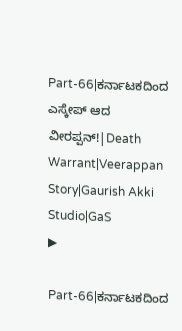Part-66|ಕರ್ನಾಟಕದಿಂದ ಎಸ್ಕೇಪ್ ಆದ ವೀರಪ್ಪನ್‌!|Death Warrant|Veerappan Story|Gaurish Akki Studio|GaS
▶

Part-66|ಕರ್ನಾಟಕದಿಂದ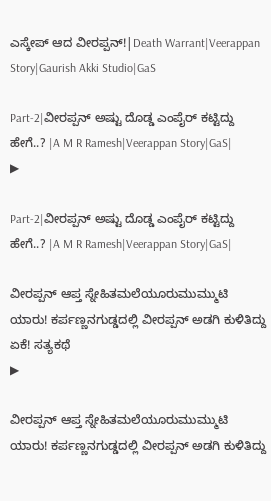ಎಸ್ಕೇಪ್ ಆದ ವೀರಪ್ಪನ್‌!|Death Warrant|Veerappan Story|Gaurish Akki Studio|GaS

Part-2|ವೀರಪ್ಪನ್‌ ಅಷ್ಟು ದೊಡ್ಡ ಎಂಪೈರ್‌ ಕಟ್ಟಿದ್ದು ಹೇಗೆ..? |A M R Ramesh|Veerappan Story|GaS|
▶

Part-2|ವೀರಪ್ಪನ್‌ ಅಷ್ಟು ದೊಡ್ಡ ಎಂಪೈರ್‌ ಕಟ್ಟಿದ್ದು ಹೇಗೆ..? |A M R Ramesh|Veerappan Story|GaS|

ವೀರಪ್ಪನ್ ಆಪ್ತ ಸ್ನೇಹಿತಮಲೆಯೂರುಮುಮ್ಮುಟಿ ಯಾರು! ಕರ್ಪಣ್ಣನಗುಡ್ಡದಲ್ಲಿ ವೀರಪ್ಪನ್ ಅಡಗಿ ಕುಳಿತಿದ್ದು ಏಕೆ! ಸತ್ಯಕಥೆ
▶

ವೀರಪ್ಪನ್ ಆಪ್ತ ಸ್ನೇಹಿತಮಲೆಯೂರುಮುಮ್ಮುಟಿ ಯಾರು! ಕರ್ಪಣ್ಣನಗುಡ್ಡದಲ್ಲಿ ವೀರಪ್ಪನ್ ಅಡಗಿ ಕುಳಿತಿದ್ದು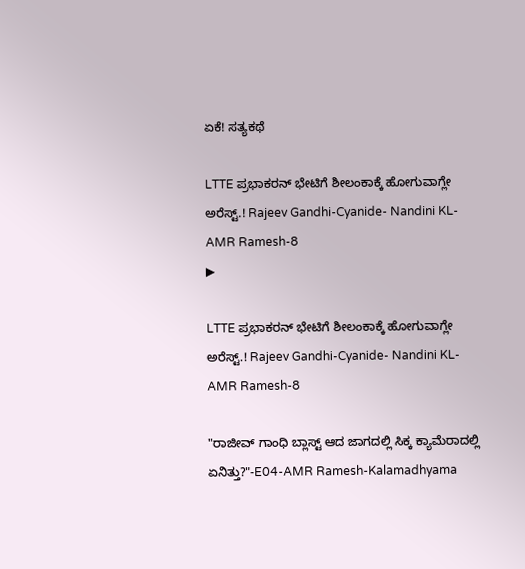ಏಕೆ! ಸತ್ಯಕಥೆ

LTTE ಪ್ರಭಾಕರನ್ ಭೇಟಿಗೆ ಶೀಲಂಕಾಕ್ಕೆ ಹೋಗುವಾಗ್ಲೇ ಅರೆಸ್ಟ್.! Rajeev Gandhi-Cyanide- Nandini KL-AMR Ramesh-8
▶

LTTE ಪ್ರಭಾಕರನ್ ಭೇಟಿಗೆ ಶೀಲಂಕಾಕ್ಕೆ ಹೋಗುವಾಗ್ಲೇ ಅರೆಸ್ಟ್.! Rajeev Gandhi-Cyanide- Nandini KL-AMR Ramesh-8

"ರಾಜೀವ್ ಗಾಂಧಿ ಬ್ಲಾಸ್ಟ್ ಆದ ಜಾಗದಲ್ಲಿ ಸಿಕ್ಕ ಕ್ಯಾಮೆರಾದಲ್ಲಿ ಏನಿತ್ತು?"-E04-AMR Ramesh-Kalamadhyama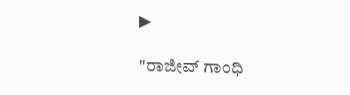▶

"ರಾಜೀವ್ ಗಾಂಧಿ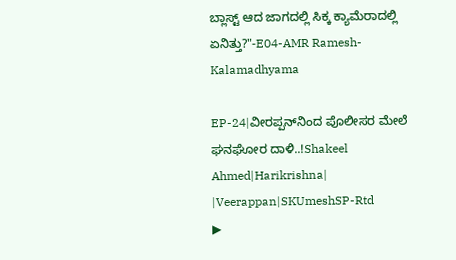ಬ್ಲಾಸ್ಟ್ ಆದ ಜಾಗದಲ್ಲಿ ಸಿಕ್ಕ ಕ್ಯಾಮೆರಾದಲ್ಲಿ ಏನಿತ್ತು?"-E04-AMR Ramesh-Kalamadhyama

EP-24|ವೀರಪ್ಪನ್‌ನಿಂದ ಪೊಲೀಸರ ಮೇಲೆ ಘನಘೋರ ದಾಳಿ..!Shakeel Ahmed|Harikrishna| |Veerappan|SKUmeshSP-Rtd
▶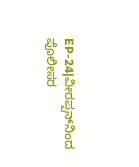EP-24|ವೀರಪ್ಪನ್‌ನಿಂದ ಪೊಲೀಸರ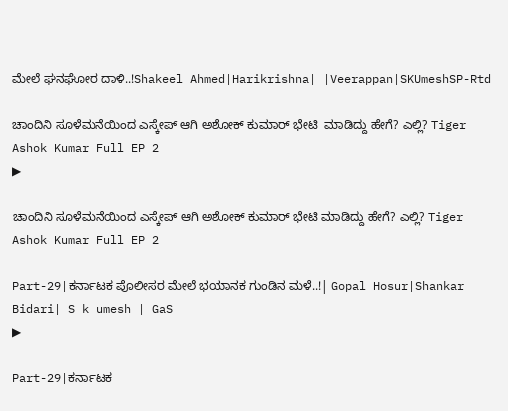ಮೇಲೆ ಘನಘೋರ ದಾಳಿ..!Shakeel Ahmed|Harikrishna| |Veerappan|SKUmeshSP-Rtd

ಚಾಂದಿನಿ ಸೂಳೆಮನೆಯಿಂದ ಎಸ್ಕೇಪ್ ಆಗಿ ಅಶೋಕ್ ಕುಮಾರ್ ಭೇಟಿ  ಮಾಡಿದ್ದು ಹೇಗೆ? ಎಲ್ಲಿ? Tiger Ashok Kumar Full EP 2
▶

ಚಾಂದಿನಿ ಸೂಳೆಮನೆಯಿಂದ ಎಸ್ಕೇಪ್ ಆಗಿ ಅಶೋಕ್ ಕುಮಾರ್ ಭೇಟಿ ಮಾಡಿದ್ದು ಹೇಗೆ? ಎಲ್ಲಿ? Tiger Ashok Kumar Full EP 2

Part-29|ಕರ್ನಾಟಕ ಪೊಲೀಸರ ಮೇಲೆ ಭಯಾನಕ ಗುಂಡಿನ ಮಳೆ..!| Gopal Hosur|Shankar Bidari| S k umesh | GaS
▶

Part-29|ಕರ್ನಾಟಕ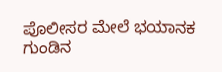ಪೊಲೀಸರ ಮೇಲೆ ಭಯಾನಕ ಗುಂಡಿನ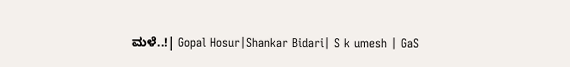ಮಳೆ..!| Gopal Hosur|Shankar Bidari| S k umesh | GaS